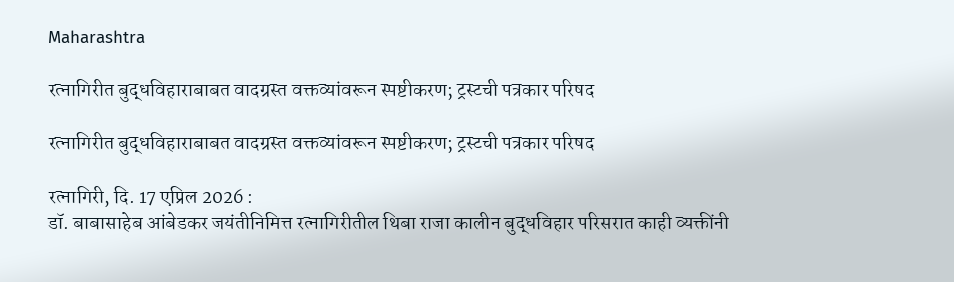Maharashtra

रत्नागिरीत बुद्धविहाराबाबत वादग्रस्त वक्तव्यांवरून स्पष्टीकरण; ट्रस्टची पत्रकार परिषद

रत्नागिरीत बुद्धविहाराबाबत वादग्रस्त वक्तव्यांवरून स्पष्टीकरण; ट्रस्टची पत्रकार परिषद

रत्नागिरी, दि. 17 एप्रिल 2026 :
डॉ. बाबासाहेब आंबेडकर जयंतीनिमित्त रत्नागिरीतील थिबा राजा कालीन बुद्धविहार परिसरात काही व्यक्तींनी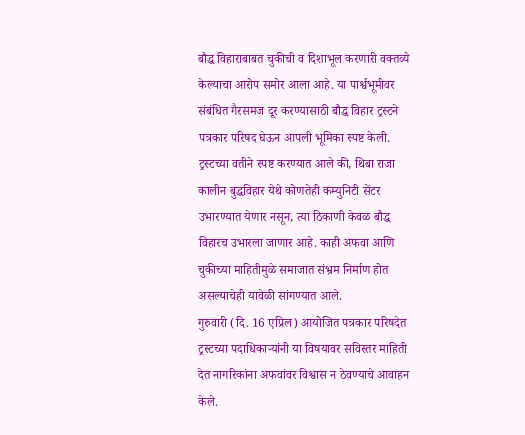बौद्ध विहाराबाबत चुकीची व दिशाभूल करणारी वक्तव्ये केल्याचा आरोप समोर आला आहे. या पार्श्वभूमीवर संबंधित गैरसमज दूर करण्यासाठी बौद्ध विहार ट्रस्टने पत्रकार परिषद घेऊन आपली भूमिका स्पष्ट केली.
ट्रस्टच्या वतीने स्पष्ट करण्यात आले की, थिबा राजा कालीन बुद्धविहार येथे कोणतेही कम्युनिटी सेंटर उभारण्यात येणार नसून, त्या ठिकाणी केवळ बौद्ध विहारच उभारला जाणार आहे. काही अफवा आणि चुकीच्या माहितीमुळे समाजात संभ्रम निर्माण होत असल्याचेही यावेळी सांगण्यात आले.
गुरुवारी (दि. 16 एप्रिल) आयोजित पत्रकार परिषदेत ट्रस्टच्या पदाधिकाऱ्यांनी या विषयावर सविस्तर माहिती देत नागरिकांना अफवांवर विश्वास न ठेवण्याचे आवाहन केले.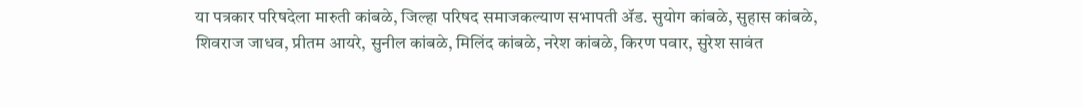या पत्रकार परिषदेला मारुती कांबळे, जिल्हा परिषद समाजकल्याण सभापती ॲड. सुयोग कांबळे, सुहास कांबळे, शिवराज जाधव, प्रीतम आयरे, सुनील कांबळे, मिलिंद कांबळे, नरेश कांबळे, किरण पवार, सुरेश सावंत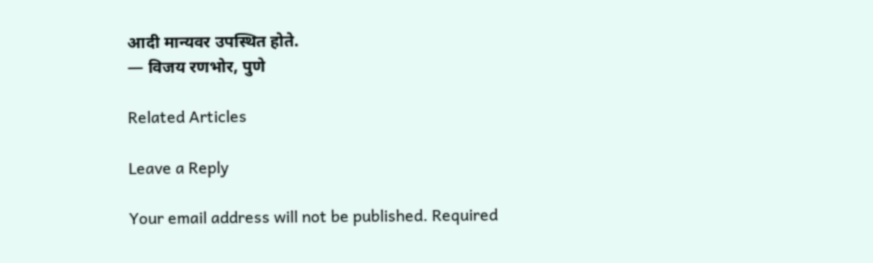आदी मान्यवर उपस्थित होते.
— विजय रणभोर, पुणे

Related Articles

Leave a Reply

Your email address will not be published. Required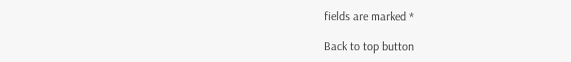fields are marked *

Back to top button